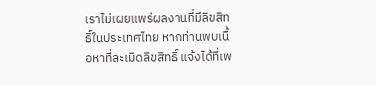เราไม่เผยแพร่ผลงานที่มีลิขสิทธิ์ในประเทศไทย หากท่านพบเนื้อหาที่ละเมิดลิขสิทธิ์ แจ้งได้ที่เพ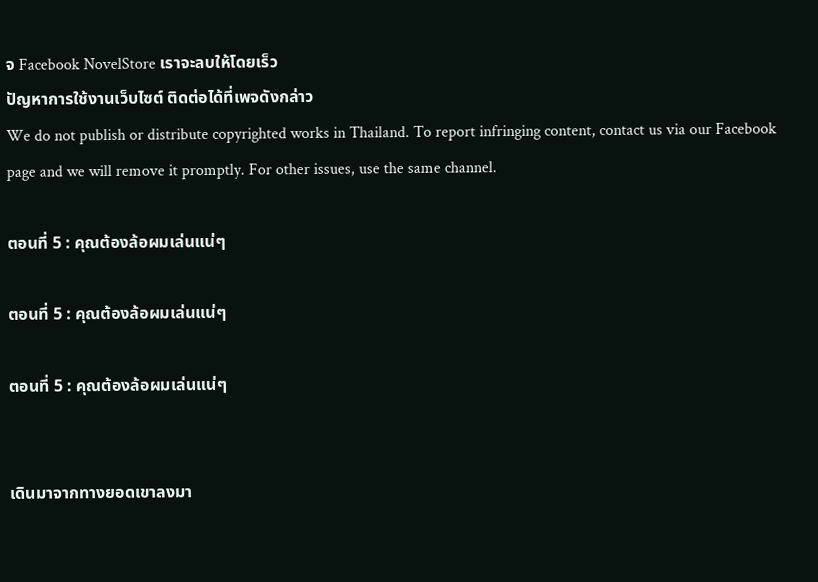จ Facebook NovelStore เราจะลบให้โดยเร็ว
ปัญหาการใช้งานเว็บไซต์ ติดต่อได้ที่เพจดังกล่าว
We do not publish or distribute copyrighted works in Thailand. To report infringing content, contact us via our Facebook page and we will remove it promptly. For other issues, use the same channel.

ตอนที่ 5 : คุณต้องล้อผมเล่นแน่ๆ

ตอนที่ 5 : คุณต้องล้อผมเล่นแน่ๆ

ตอนที่ 5 : คุณต้องล้อผมเล่นแน่ๆ


เดินมาจากทางยอดเขาลงมา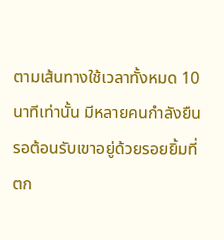ตามเส้นทางใช้เวลาทั้งหมด 10 นาทีเท่านั้น มีหลายคนกำลังยืนรอต้อนรับเขาอยู่ด้วยรอยยิ้มที่ตก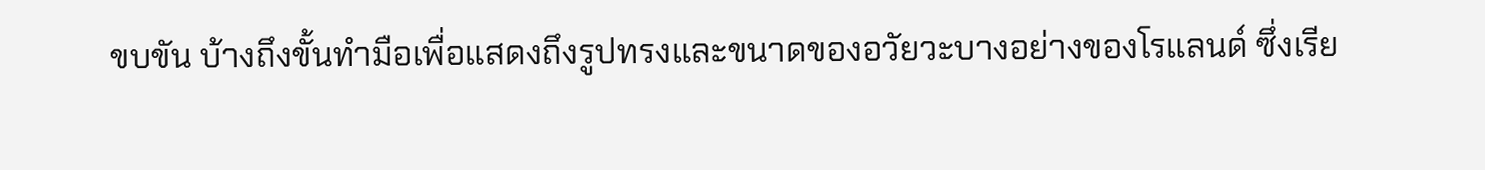ขบขัน บ้างถึงขั้นทำมือเพื่อแสดงถึงรูปทรงและขนาดของอวัยวะบางอย่างของโรแลนด์ ซึ่งเรีย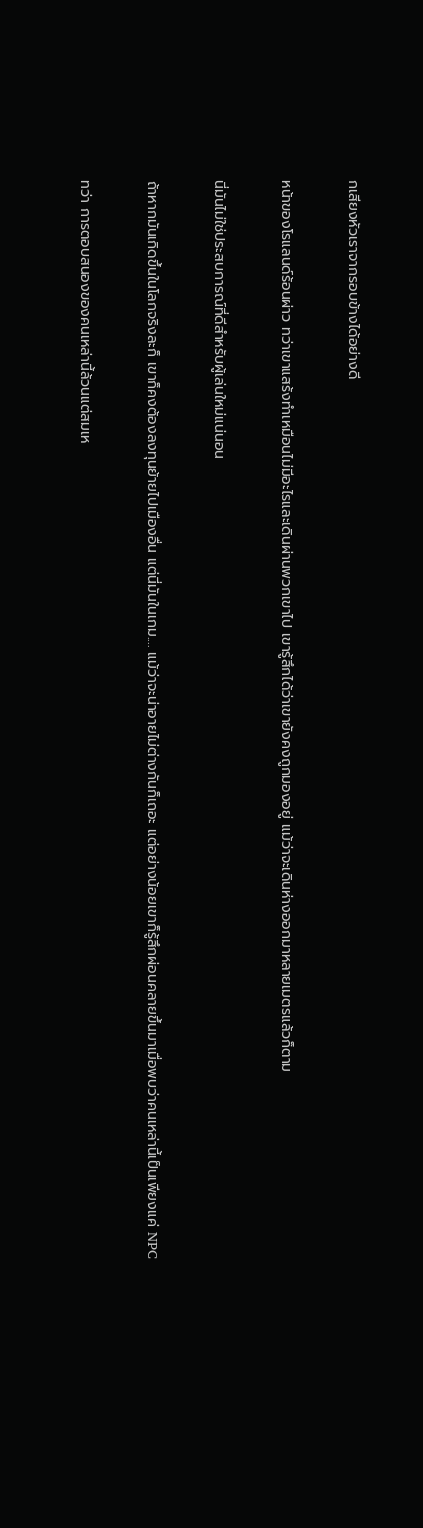กเสียงหัวเราจากรอบข้างได้อย่างดี

หน้าของโรแลนด์ร้อนผ่าว ทว่าเขาแสร้งทำเหมือนไม่มีอะไรและเดินผ่านพวกเขาไป เขารู้สึกได้ว่าเขายังคงถูกมองอยู่ แม้ว่าจะเดินห่างออกมาหลายเมตรแล้วก็ตาม

นี่มันไม่ใช่ประสบการณ์ที่ดีสำหรับผู้เล่นใหม่แน่นอน

ถ้าหากมันเกิดขึ้นในโลกจริงละก็ เขาก็คงต้องลงทุนย้ายไปเมืองอื่น แต่นี่มันในเกม.... แม้ว่าจะน่าอายไม่ต่างกันก็เถอะ แต่อย่างน้อยเขาก็รู้สึกผ่อนคลายขึ้นมาเมื่อพบว่าคนเหล่านี้เป็นเพียงแค่ NPC

ทว่า การตอบสนองของคนเหล่านี้ล้วนแต่สมเห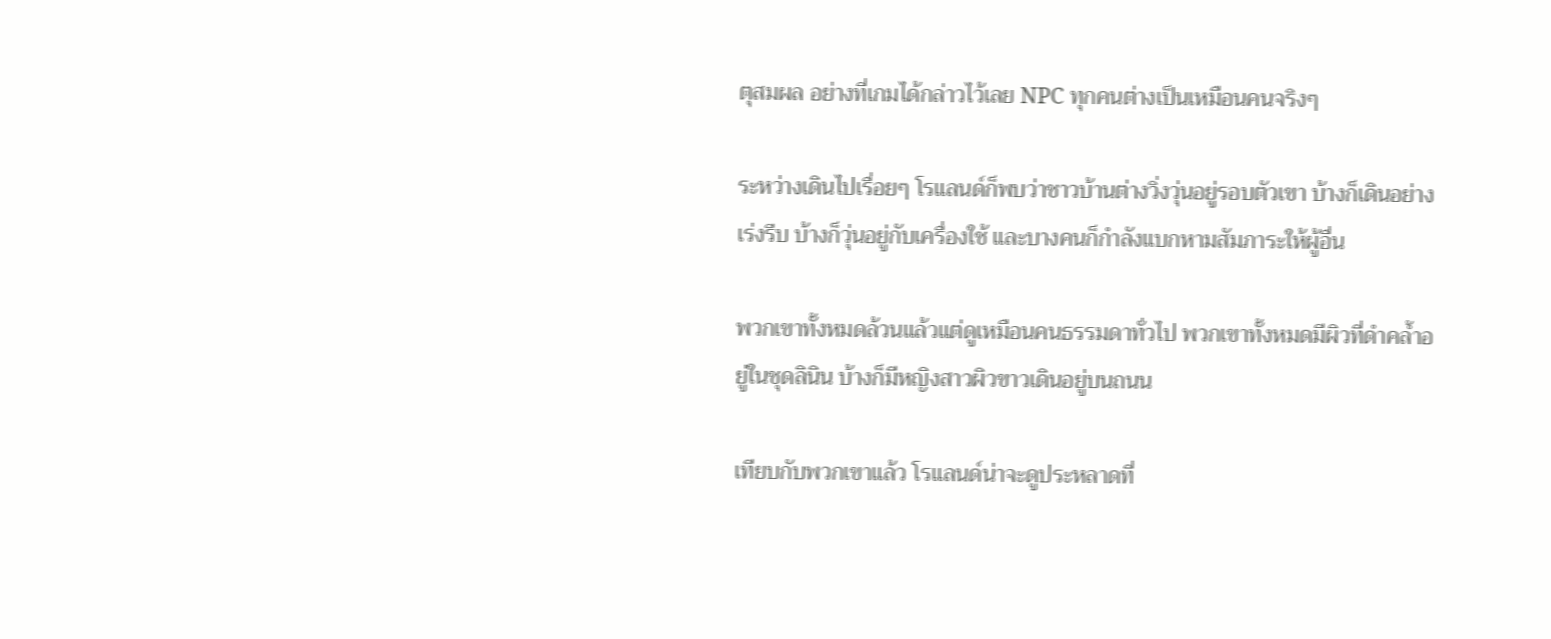ตุสมผล อย่างที่เกมได้กล่าวไว้เลย NPC ทุกคนต่างเป็นเหมือนคนจริงๆ

ระหว่างเดินไปเรื่อยๆ โรแลนด์ก็พบว่าชาวบ้านต่างวิ่งวุ่นอยู่รอบตัวเขา บ้างก็เดินอย่างเร่งรีบ บ้างก็วุ่นอยู่กับเครื่องใช้ และบางคนก็กำลังแบกหามสัมภาระให้ผู้อื่น

พวกเขาทั้งหมดล้วนแล้วแต่ดูเหมือนคนธรรมดาทั่วไป พวกเขาทั้งหมดมีผิวที่ดำคล้ำอยู่ในชุดลินิน บ้างก็มีหญิงสาวผิวขาวเดินอยู่บนถนน

เทียบกับพวกเขาแล้ว โรแลนด์น่าจะดูประหลาดที่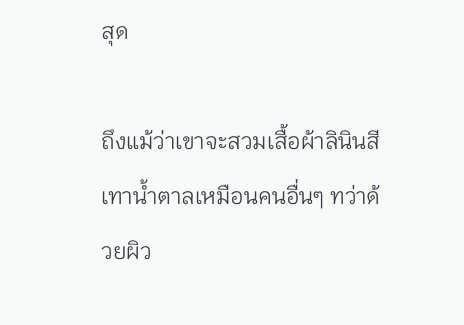สุด

ถึงแม้ว่าเขาจะสวมเสื้อผ้าลินินสีเทาน้ำตาลเหมือนคนอื่นๆ ทว่าด้วยผิว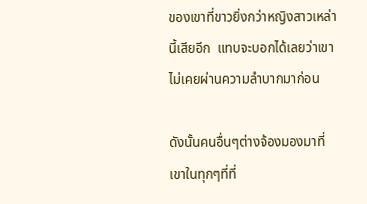ของเขาที่ขาวยิ่งกว่าหญิงสาวเหล่านี้เสียอีก  แทบจะบอกได้เลยว่าเขาไม่เคยผ่านความลำบากมาก่อน

ดังนั้นคนอื่นๆต่างจ้องมองมาที่เขาในทุกๆที่ที่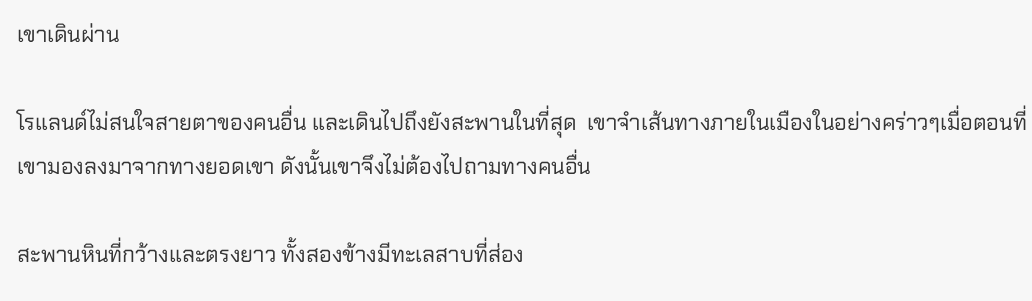เขาเดินผ่าน

โรแลนด์ไม่สนใจสายตาของคนอื่น และเดินไปถึงยังสะพานในที่สุด  เขาจำเส้นทางภายในเมืองในอย่างคร่าวๆเมื่อตอนที่เขามองลงมาจากทางยอดเขา ดังนั้นเขาจึงไม่ต้องไปถามทางคนอื่น

สะพานหินที่กว้างและตรงยาว ทั้งสองข้างมีทะเลสาบที่ส่อง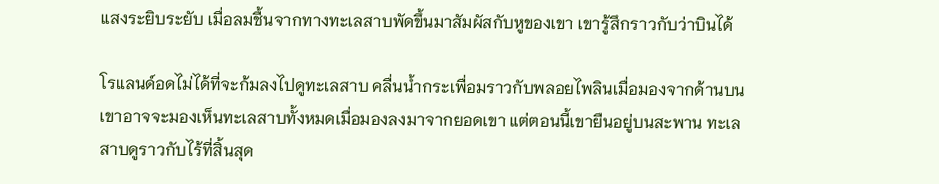แสงระยิบระยับ เมื่อลมชื้นจากทางทะเลสาบพัดขึ้นมาสัมผัสกับหูของเขา เขารู้สึกราวกับว่าบินได้

โรแลนด์อดไม่ได้ที่จะก้มลงไปดูทะเลสาบ คลื่นน้ำกระเพื่อมราวกับพลอยไพลินเมื่อมองจากด้านบน เขาอาจจะมองเห็นทะเลสาบทั้งหมดเมื่อมองลงมาจากยอดเขา แต่ตอนนี้เขายืนอยู่บนสะพาน ทะเลสาบดูราวกับไร้ที่สิ้นสุด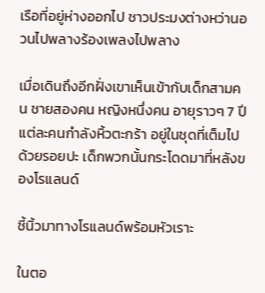เรือที่อยู่ห่างออกไป ชาวประมงต่างหว่านอวนไปพลางร้องเพลงไปพลาง

เมื่อเดินถึงอีกฝั่งเขาเห็นเข้ากับเด็กสามคน ชายสองคน หญิงหนึ่งคน อายุราวๆ 7 ปี แต่ละคนกำลังหิ้วตะกร้า อยู่ในชุดที่เต็มไปด้วยรอยปะ เด็กพวกนั้นกระโดดมาที่หลังของโรแลนด์

ชี้นิ้วมาทางโรแลนด์พร้อมหัวเราะ

ในตอ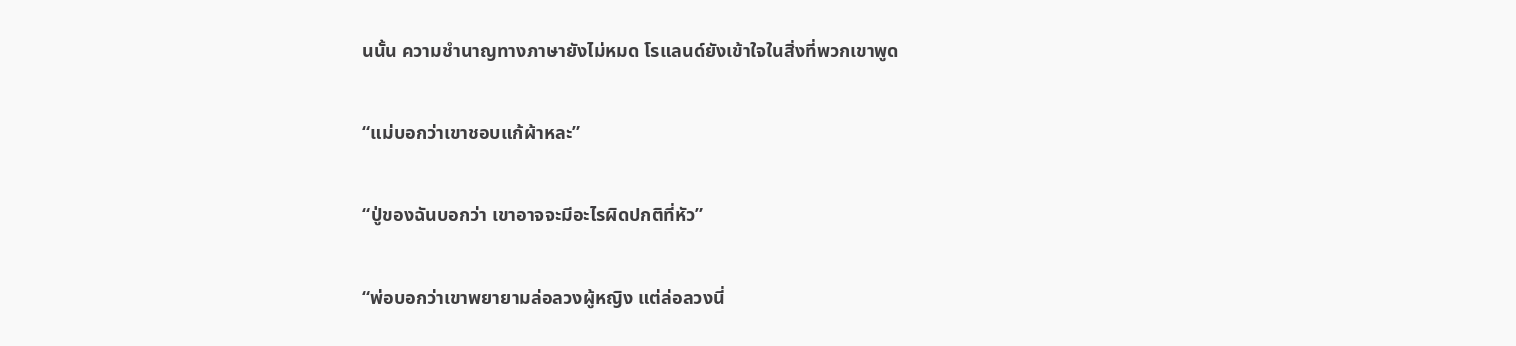นนั้น ความชำนาญทางภาษายังไม่หมด โรแลนด์ยังเข้าใจในสิ่งที่พวกเขาพูด

“แม่บอกว่าเขาชอบแก้ผ้าหละ”

“ปู่ของฉันบอกว่า เขาอาจจะมีอะไรผิดปกติที่หัว”

“พ่อบอกว่าเขาพยายามล่อลวงผู้หญิง แต่ล่อลวงนี่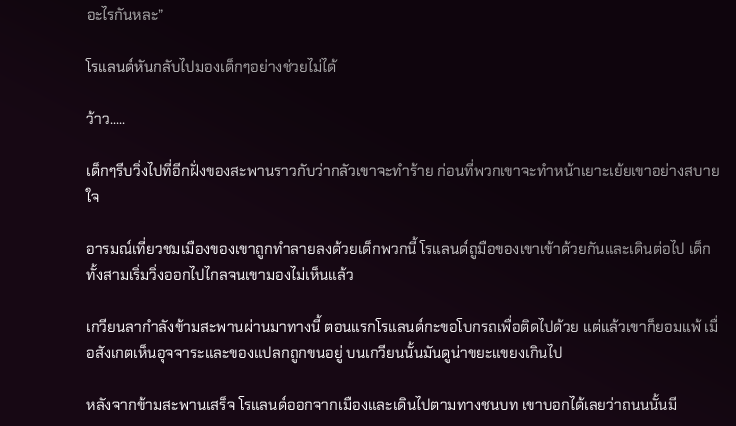อะไรกันหละ”

โรแลนด์หันกลับไปมองเด็กๆอย่างช่วยไม่ได้

ว้าว.....

เด็กๆรีบวิ่งไปที่อีกฝั่งของสะพานราวกับว่ากลัวเขาจะทำร้าย ก่อนที่พวกเขาจะทำหน้าเยาะเย้ยเขาอย่างสบายใจ

อารมณ์เที่ยวชมเมืองของเขาถูกทำลายลงด้วยเด็กพวกนี้ โรแลนด์ถูมือของเขาเข้าด้วยกันและเดินต่อไป เด็กทั้งสามเริ่มวิ่งออกไปไกลจนเขามองไม่เห็นแล้ว

เกวียนลากำลังข้ามสะพานผ่านมาทางนี้ ตอนแรกโรแลนด์กะขอโบกรถเพื่อติดไปด้วย แต่แล้วเขาก็ยอมแพ้ เมื่อสังเกตเห็นอุจจาระและของแปลกถูกขนอยู่ บนเกวียนนั้นมันดูน่าขยะแขยงเกินไป

หลังจากข้ามสะพานเสร็จ โรแลนด์ออกจากเมืองและเดินไปตามทางชนบท เขาบอกได้เลยว่าถนนนั้นมี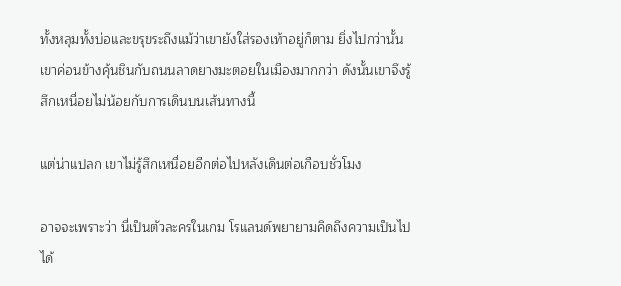ทั้งหลุมทั้งบ่อและขรุขระถึงแม้ว่าเขายังใส่รองเท้าอยู่ก็ตาม ยิ่งไปกว่านั้นเขาค่อนข้างคุ้นชินกับถนนลาดยางมะตอยในเมืองมากกว่า ดังนั้นเขาจึงรู้สึกเหนื่อยไม่น้อยกับการเดินบนเส้นทางนี้

แต่น่าแปลก เขาไม่รู้สึกเหนื่อยอีกต่อไปหลังเดินต่อเกือบชั่วโมง

อาจจะเพราะว่า นี่เป็นตัวละครในเกม โรแลนด์พยายามคิดถึงความเป็นไปได้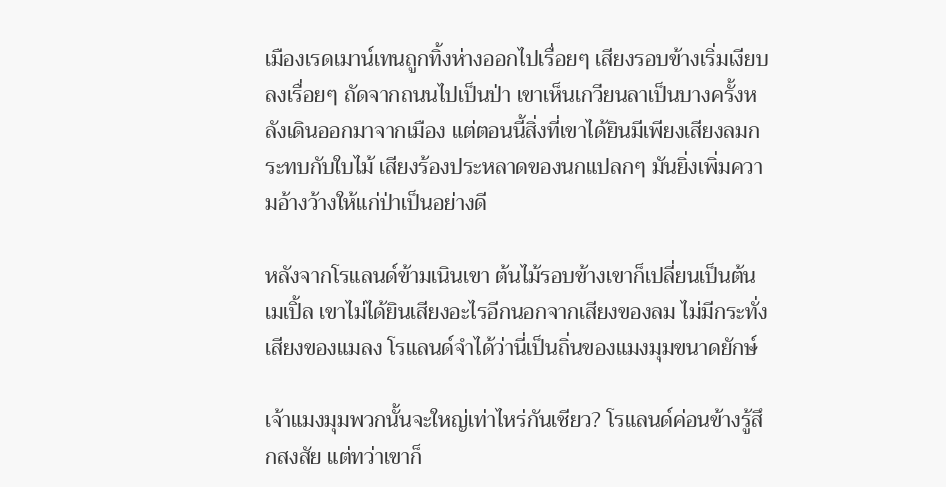เมืองเรดเมาน์เทนถูกทิ้งห่างออกไปเรื่อยๆ เสียงรอบข้างเริ่มเงียบลงเรื่อยๆ ถัดจากถนนไปเป็นป่า เขาเห็นเกวียนลาเป็นบางครั้งหลังเดินออกมาจากเมือง แต่ตอนนี้สิ่งที่เขาได้ยินมีเพียงเสียงลมกระทบกับใบไม้ เสียงร้องประหลาดของนกแปลกๆ มันยิ่งเพิ่มความอ้างว้างให้แก่ป่าเป็นอย่างดี

หลังจากโรแลนด์ข้ามเนินเขา ต้นไม้รอบข้างเขาก็เปลี่ยนเป็นต้นเมเปิ้ล เขาไม่ได้ยินเสียงอะไรอีกนอกจากเสียงของลม ไม่มีกระทั่งเสียงของแมลง โรแลนด์จำได้ว่านี่เป็นถิ่นของแมงมุมขนาดยักษ์

เจ้าแมงมุมพวกนั้นจะใหญ่เท่าไหร่กันเชียว? โรแลนด์ค่อนข้างรู้สึกสงสัย แต่ทว่าเขาก็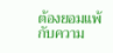ต้องยอมแพ้กับความ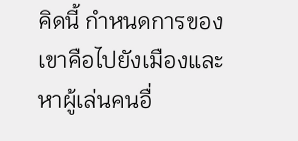คิดนี้ กำหนดการของเขาคือไปยังเมืองและหาผู้เล่นคนอื่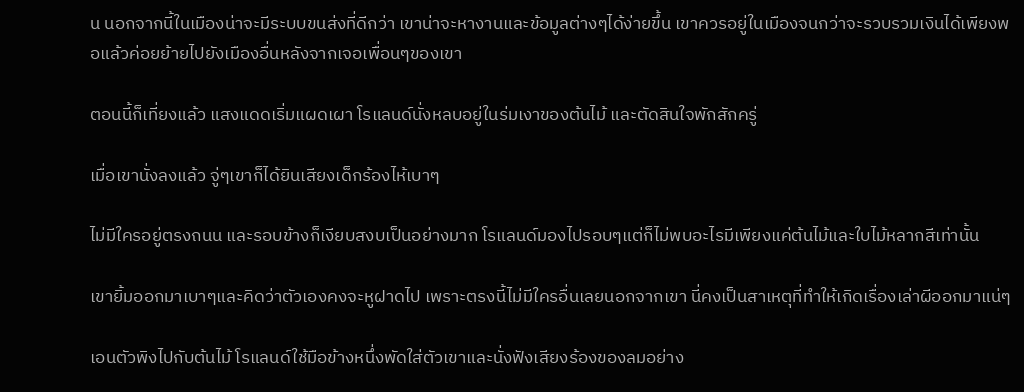น นอกจากนี้ในเมืองน่าจะมีระบบขนส่งที่ดีกว่า เขาน่าจะหางานและข้อมูลต่างๆได้ง่ายขึ้น เขาควรอยู่ในเมืองจนกว่าจะรวบรวมเงินได้เพียงพอแล้วค่อยย้ายไปยังเมืองอื่นหลังจากเจอเพื่อนๆของเขา

ตอนนี้ก็เที่ยงแล้ว แสงแดดเริ่มแผดเผา โรแลนด์นั่งหลบอยู่ในร่มเงาของต้นไม้ และตัดสินใจพักสักครู่

เมื่อเขานั่งลงแล้ว จู่ๆเขาก็ได้ยินเสียงเด็กร้องไห้เบาๆ

ไม่มีใครอยู่ตรงถนน และรอบข้างก็เงียบสงบเป็นอย่างมาก โรแลนด์มองไปรอบๆแต่ก็ไม่พบอะไรมีเพียงแค่ต้นไม้และใบไม้หลากสีเท่านั้น

เขายิ้มออกมาเบาๆและคิดว่าตัวเองคงจะหูฝาดไป เพราะตรงนี้ไม่มีใครอื่นเลยนอกจากเขา นี่คงเป็นสาเหตุที่ทำให้เกิดเรื่องเล่าผีออกมาแน่ๆ

เอนตัวพิงไปกับต้นไม้ โรแลนด์ใช้มือข้างหนึ่งพัดใส่ตัวเขาและนั่งฟังเสียงร้องของลมอย่าง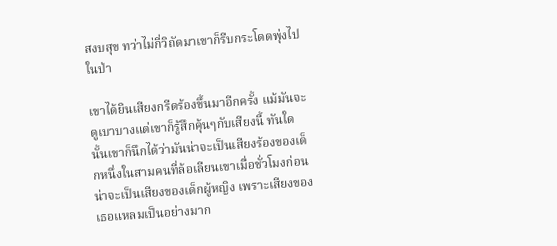สงบสุข ทว่าไม่กี่วิถัดมาเขาก็รีบกระโดดพุ่งไปในป่า

เขาได้ยินเสียงกรีดร้องขึ้นมาอีกครั้ง แม้มันจะดูเบาบางแต่เขาก็รู้สึกคุ้นๆกับเสียงนี้ ทันใดนั้นเขาก็นึกได้ว่ามันน่าจะเป็นเสียงร้องของเด็กหนึ่งในสามคนที่ล้อเลียนเขาเมื่อชั่วโมงก่อน น่าจะเป็นเสียงของเด็กผู้หญิง เพราะเสียงของเธอแหลมเป็นอย่างมาก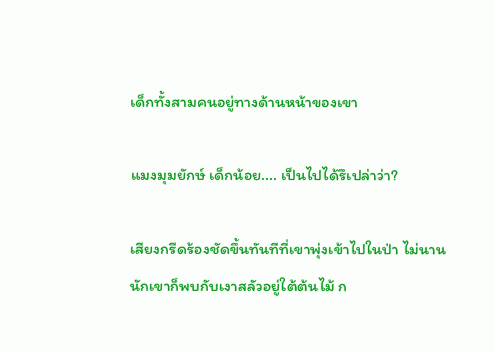เด็กทั้งสามคนอยู่ทางด้านหน้าของเขา

แมงมุมยักษ์ เด็กน้อย.... เป็นไปได้รึเปล่าว่า?

เสียงกรีดร้องชัดขึ้นทันทีที่เขาพุ่งเข้าไปในป่า ไม่นานนักเขาก็พบกับเงาสลัวอยู่ใต้ต้นไม้ ก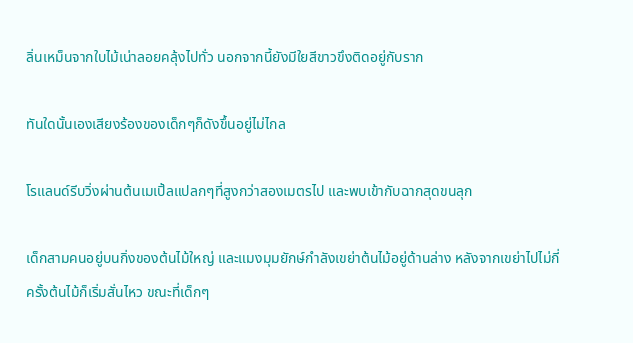ลิ่นเหม็นจากใบไม้เน่าลอยคลุ้งไปทั่ว นอกจากนี้ยังมีใยสีขาวขึงติดอยู่กับราก

ทันใดนั้นเองเสียงร้องของเด็กๆก็ดังขึ้นอยู่ไม่ไกล

โรแลนด์รีบวิ่งผ่านต้นเมเปิ้ลแปลกๆที่สูงกว่าสองเมตรไป และพบเข้ากับฉากสุดขนลุก

เด็กสามคนอยู่บนกิ่งของต้นไม้ใหญ่ และแมงมุมยักษ์กำลังเขย่าต้นไม้อยู่ด้านล่าง หลังจากเขย่าไปไม่กี่ครั้งต้นไม้ก็เริ่มสั่นไหว ขณะที่เด็กๆ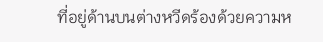ที่อยู่ด้านบนต่างหวีดร้องด้วยความห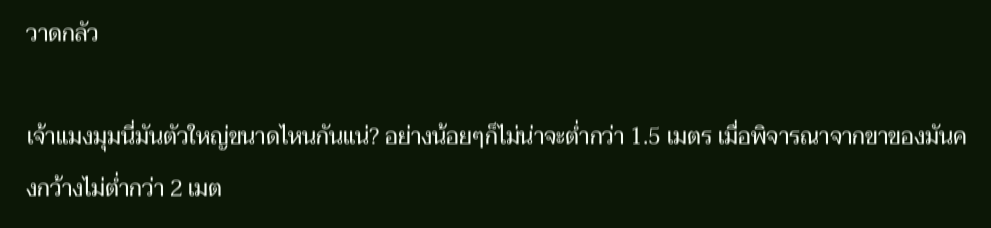วาดกลัว

เจ้าแมงมุมนี่มันตัวใหญ่ขนาดไหนกันแน่? อย่างน้อยๆก็ไม่น่าจะต่ำกว่า 1.5 เมตร เมื่อพิจารณาจากขาของมันคงกว้างไม่ต่ำกว่า 2 เมต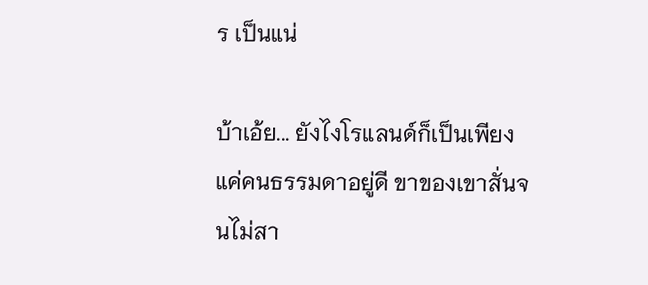ร เป็นแน่

บ้าเอ้ย... ยังไงโรแลนด์ก็เป็นเพียงแค่คนธรรมดาอยู่ดี ขาของเขาสั่นจนไม่สา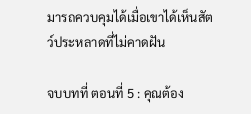มารถควบคุมได้เมื่อเขาได้เห็นสัตว์ประหลาดที่ไม่คาดฝัน

จบบทที่ ตอนที่ 5 : คุณต้อง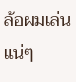ล้อผมเล่นแน่ๆ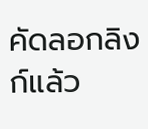คัดลอกลิงก์แล้ว